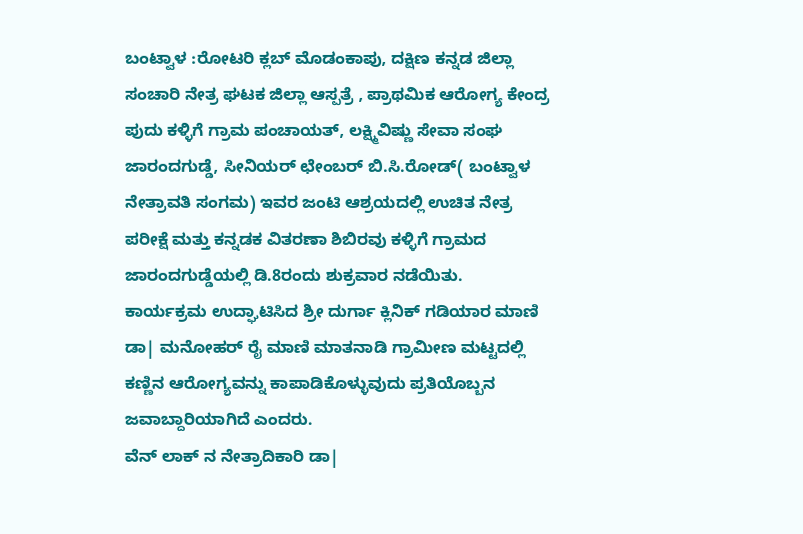ಬಂಟ್ವಾಳ :ರೋಟರಿ ಕ್ಲಬ್ ಮೊಡಂಕಾಪು, ದಕ್ಷಿಣ ಕನ್ನಡ ಜಿಲ್ಲಾ ಸಂಚಾರಿ ನೇತ್ರ ಘಟಕ ಜಿಲ್ಲಾ ಆಸ್ಪತ್ರೆ , ಪ್ರಾಥಮಿಕ ಆರೋಗ್ಯ ಕೇಂದ್ರ ಪುದು ಕಳ್ಳಿಗೆ ಗ್ರಾಮ ಪಂಚಾಯತ್, ಲಕ್ಷ್ಮಿವಿಷ್ಣು ಸೇವಾ ಸಂಘ ಜಾರಂದಗುಡ್ಡೆ, ಸೀನಿಯರ್ ಛೇಂಬರ್ ಬಿ.ಸಿ.ರೋಡ್( ಬಂಟ್ವಾಳ ನೇತ್ರಾವತಿ ಸಂಗಮ) ಇವರ ಜಂಟಿ ಆಶ್ರಯದಲ್ಲಿ ಉಚಿತ ನೇತ್ರ ಪರೀಕ್ಷೆ ಮತ್ತು ಕನ್ನಡಕ ವಿತರಣಾ ಶಿಬಿರವು ಕಳ್ಳಿಗೆ ಗ್ರಾಮದ ಜಾರಂದಗುಡ್ಡೆಯಲ್ಲಿ ಡಿ.8ರಂದು ಶುಕ್ರವಾರ ನಡೆಯಿತು.
ಕಾರ್ಯಕ್ರಮ ಉದ್ಘಾಟಿಸಿದ ಶ್ರೀ ದುರ್ಗಾ ಕ್ಲಿನಿಕ್ ಗಡಿಯಾರ ಮಾಣಿ ಡಾ| ಮನೋಹರ್ ರೈ ಮಾಣಿ ಮಾತನಾಡಿ ಗ್ರಾಮೀಣ ಮಟ್ಟದಲ್ಲಿ ಕಣ್ಣಿನ ಆರೋಗ್ಯವನ್ನು ಕಾಪಾಡಿಕೊಳ್ಳುವುದು ಪ್ರತಿಯೊಬ್ಬನ ಜವಾಬ್ದಾರಿಯಾಗಿದೆ ಎಂದರು.
ವೆನ್ ಲಾಕ್ ನ ನೇತ್ರಾದಿಕಾರಿ ಡಾ|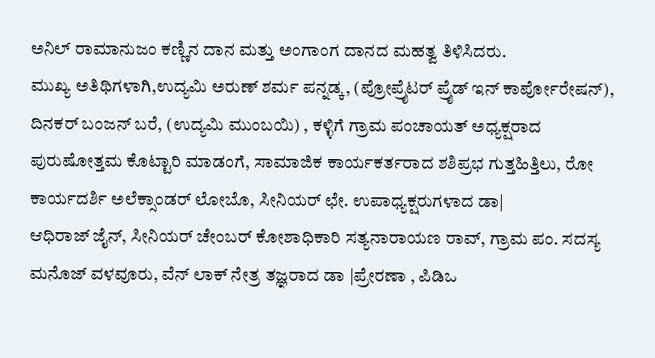ಅನಿಲ್ ರಾಮಾನುಜಂ ಕಣ್ಣಿನ ದಾನ ಮತ್ತು ಅಂಗಾಂಗ ದಾನದ ಮಹತ್ವ ತಿಳಿಸಿದರು.
ಮುಖ್ಯ ಅತಿಥಿಗಳಾಗಿ,ಉದ್ಯಮಿ ಅರುಣ್ ಶರ್ಮ ಪನ್ನಡ್ಕ, (ಪ್ರೋಪ್ರೈಟರ್ ಪ್ರೈಡ್ ಇನ್ ಕಾರ್ಪೋರೇಷನ್), ದಿನಕರ್ ಬಂಜನ್ ಬರೆ, (ಉದ್ಯಮಿ ಮುಂಬಯಿ) , ಕಳ್ಳಿಗೆ ಗ್ರಾಮ ಪಂಚಾಯತ್ ಅಧ್ಯಕ್ಷರಾದ ಪುರುಷೋತ್ತಮ ಕೊಟ್ಟಾರಿ ಮಾಡಂಗೆ, ಸಾಮಾಜಿಕ ಕಾರ್ಯಕರ್ತರಾದ ಶಶಿಪ್ರಭ ಗುತ್ತಹಿತ್ತಿಲು, ರೋ ಕಾರ್ಯದರ್ಶಿ ಅಲೆಕ್ಸಾಂಡರ್ ಲೋಬೊ, ಸೀನಿಯರ್ ಛೇ. ಉಪಾಧ್ಯಕ್ಷರುಗಳಾದ ಡಾ|
ಆಧಿರಾಜ್ ಜೈನ್, ಸೀನಿಯರ್ ಚೇಂಬರ್ ಕೋಶಾಧಿಕಾರಿ ಸತ್ಯನಾರಾಯಣ ರಾವ್, ಗ್ರಾಮ ಪಂ. ಸದಸ್ಯ ಮನೊಜ್ ವಳವೂರು, ವೆನ್ ಲಾಕ್ ನೇತ್ರ ತಜ್ಞರಾದ ಡಾ |ಪ್ರೇರಣಾ , ಪಿಡಿಒ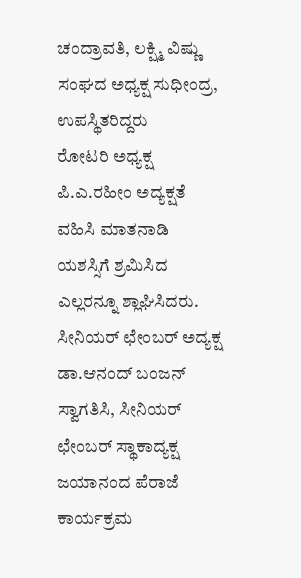ಚಂದ್ರಾವತಿ, ಲಕ್ಷ್ಮಿ ವಿಷ್ಣು ಸಂಘದ ಅಧ್ಯಕ್ಷ ಸುಧೀಂದ್ರ, ಉಪಸ್ಥಿತರಿದ್ದರು
ರೋಟರಿ ಅಧ್ಯಕ್ಷ ಪಿ.ಎ.ರಹೀಂ ಅದ್ಯಕ್ಷತೆ ವಹಿಸಿ ಮಾತನಾಡಿ ಯಶಸ್ಸಿಗೆ ಶ್ರಮಿಸಿದ ಎಲ್ಲರನ್ನೂ ಶ್ಲಾಘಿಸಿದರು. ಸೀನಿಯರ್ ಛೇಂಬರ್ ಅದ್ಯಕ್ಷ ಡಾ.ಆನಂದ್ ಬಂಜನ್ ಸ್ವಾಗತಿಸಿ, ಸೀನಿಯರ್ ಛೇಂಬರ್ ಸ್ಥಾಕಾದ್ಯಕ್ಷ ಜಯಾನಂದ ಪೆರಾಜೆ ಕಾರ್ಯಕ್ರಮ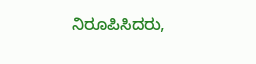ನಿರೂಪಿಸಿದರು,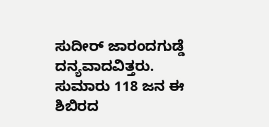ಸುದೀರ್ ಜಾರಂದಗುಡ್ಡೆ ದನ್ಯವಾದವಿತ್ತರು.
ಸುಮಾರು 118 ಜನ ಈ ಶಿಬಿರದ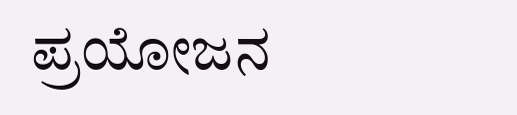ಪ್ರಯೋಜನ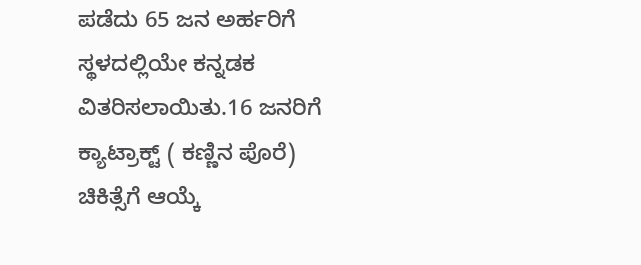ಪಡೆದು 65 ಜನ ಅರ್ಹರಿಗೆ ಸ್ಥಳದಲ್ಲಿಯೇ ಕನ್ನಡಕ ವಿತರಿಸಲಾಯಿತು.16 ಜನರಿಗೆ ಕ್ಯಾಟ್ರಾಕ್ಟ್ ( ಕಣ್ಣಿನ ಪೊರೆ) ಚಿಕಿತ್ಸೆಗೆ ಆಯ್ಕೆ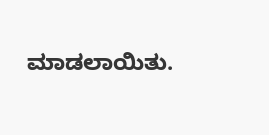ಮಾಡಲಾಯಿತು.